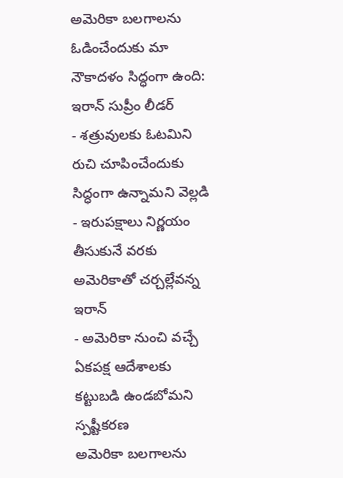అమెరికా బలగాలను ఓడించేందుకు మా నౌకాదళం సిద్ధంగా ఉంది: ఇరాన్ సుప్రీం లీడర్
- శత్రువులకు ఓటమిని రుచి చూపించేందుకు సిద్ధంగా ఉన్నామని వెల్లడి
- ఇరుపక్షాలు నిర్ణయం తీసుకునే వరకు అమెరికాతో చర్చల్లేవన్న ఇరాన్
- అమెరికా నుంచి వచ్చే ఏకపక్ష ఆదేశాలకు కట్టుబడి ఉండబోమని స్పష్టీకరణ
అమెరికా బలగాలను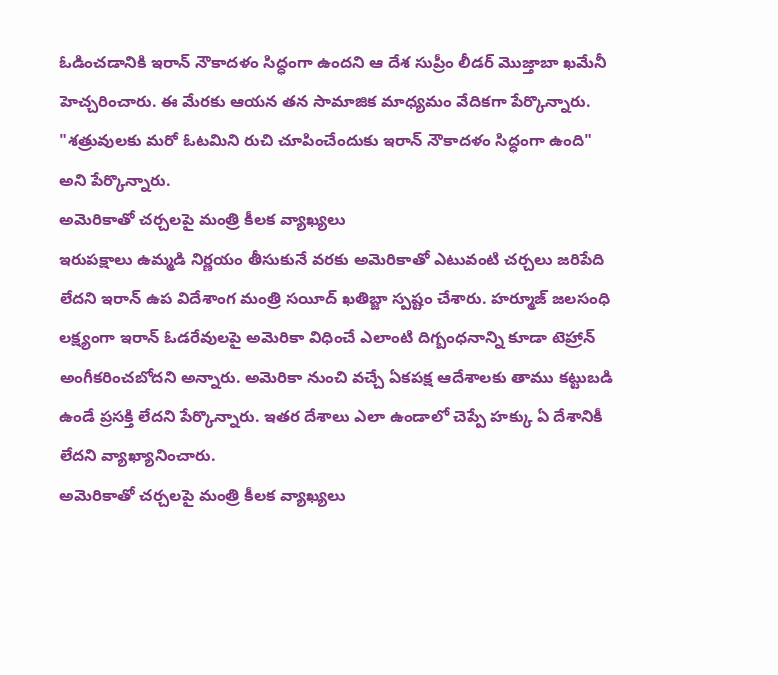ఓడించడానికి ఇరాన్ నౌకాదళం సిద్ధంగా ఉందని ఆ దేశ సుప్రీం లీడర్ మొజ్తాబా ఖమేనీ హెచ్చరించారు. ఈ మేరకు ఆయన తన సామాజిక మాధ్యమం వేదికగా పేర్కొన్నారు. "శత్రువులకు మరో ఓటమిని రుచి చూపించేందుకు ఇరాన్ నౌకాదళం సిద్ధంగా ఉంది" అని పేర్కొన్నారు.
అమెరికాతో చర్చలపై మంత్రి కీలక వ్యాఖ్యలు
ఇరుపక్షాలు ఉమ్మడి నిర్ణయం తీసుకునే వరకు అమెరికాతో ఎటువంటి చర్చలు జరిపేది లేదని ఇరాన్ ఉప విదేశాంగ మంత్రి సయీద్ ఖతిబ్జా స్పష్టం చేశారు. హర్మూజ్ జలసంధి లక్ష్యంగా ఇరాన్ ఓడరేవులపై అమెరికా విధించే ఎలాంటి దిగ్బంధనాన్ని కూడా టెహ్రాన్ అంగీకరించబోదని అన్నారు. అమెరికా నుంచి వచ్చే ఏకపక్ష ఆదేశాలకు తాము కట్టుబడి ఉండే ప్రసక్తి లేదని పేర్కొన్నారు. ఇతర దేశాలు ఎలా ఉండాలో చెప్పే హక్కు ఏ దేశానికీ లేదని వ్యాఖ్యానించారు.
అమెరికాతో చర్చలపై మంత్రి కీలక వ్యాఖ్యలు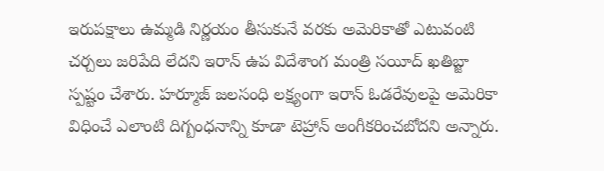ఇరుపక్షాలు ఉమ్మడి నిర్ణయం తీసుకునే వరకు అమెరికాతో ఎటువంటి చర్చలు జరిపేది లేదని ఇరాన్ ఉప విదేశాంగ మంత్రి సయీద్ ఖతిబ్జా స్పష్టం చేశారు. హర్మూజ్ జలసంధి లక్ష్యంగా ఇరాన్ ఓడరేవులపై అమెరికా విధించే ఎలాంటి దిగ్బంధనాన్ని కూడా టెహ్రాన్ అంగీకరించబోదని అన్నారు.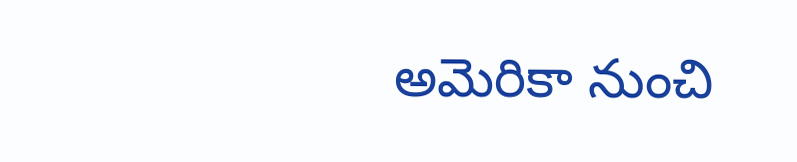అమెరికా నుంచి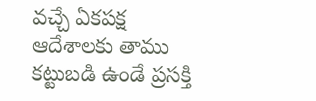వచ్చే ఏకపక్ష ఆదేశాలకు తాము కట్టుబడి ఉండే ప్రసక్తి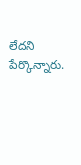లేదని పేర్కొన్నారు.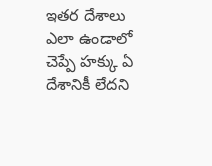ఇతర దేశాలు ఎలా ఉండాలో చెప్పే హక్కు ఏ దేశానికీ లేదని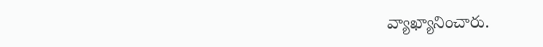వ్యాఖ్యానించారు.